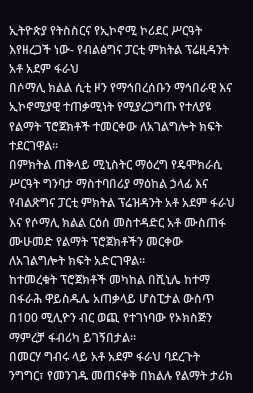ኢትዮጵያ የትስስርና የኢኮኖሚ ኮሪደር ሥርዓት እየዘረጋች ነው- የብልፅግና ፓርቲ ምክትል ፕሬዚዳንት አቶ አደም ፋራህ
በሶማሊ ክልል ሲቲ ዞን የማኅበረሰቡን ማኅበራዊ እና ኢኮኖሚያዊ ተጠቃሚነት የሚያረጋግጡ የተለያዩ የልማት ፕሮጀክቶች ተመርቀው ለአገልግሎት ክፍት ተደርገዋል፡፡
በምክትል ጠቅላይ ሚኒስትር ማዕረግ የዴሞክራሲ ሥርዓት ግንባታ ማስተባበሪያ ማዕከል ኃላፊ እና የብልጽግና ፓርቲ ምክትል ፕሬዝዳንት አቶ አደም ፋራህ እና የሶማሊ ክልል ርዕሰ መስተዳድር አቶ ሙስጠፋ ሙሁመድ የልማት ፕሮጀክቶችን መርቀው ለአገልግሎት ክፍት አድርገዋል።
ከተመረቁት ፕሮጀክቶች መካከል በሺኒሌ ከተማ በፋራሕ ዋይስዱሌ አጠቃላይ ሆስፒታል ውስጥ በ100 ሚሊዮን ብር ወጪ የተገነባው የኦክስጅን ማምረቻ ፋብሪካ ይገኝበታል።
በመርሃ ግብሩ ላይ አቶ አደም ፋራህ ባደረጉት ንግግር፣ የመንገዱ መጠናቀቅ በክልሉ የልማት ታሪክ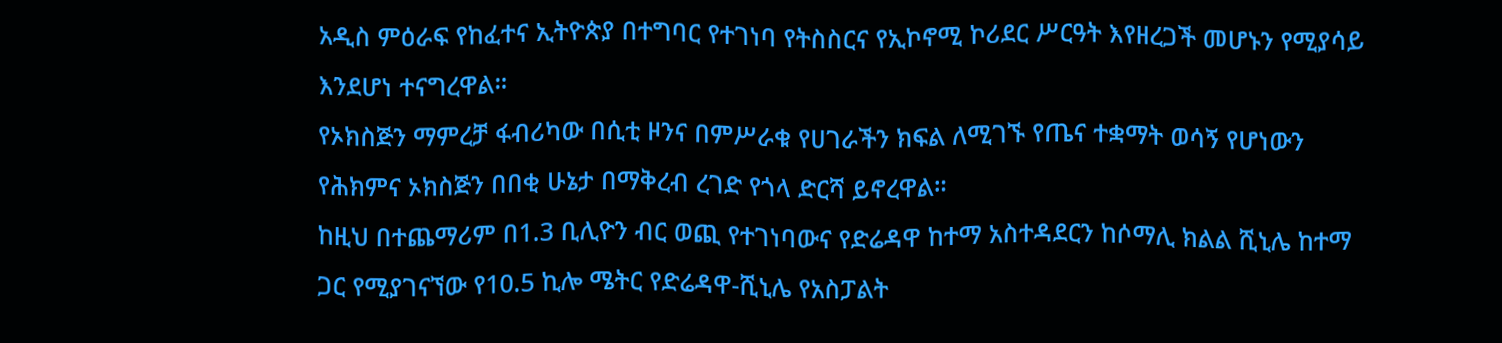አዲስ ምዕራፍ የከፈተና ኢትዮጵያ በተግባር የተገነባ የትስስርና የኢኮኖሚ ኮሪደር ሥርዓት እየዘረጋች መሆኑን የሚያሳይ እንደሆነ ተናግረዋል።
የኦክስጅን ማምረቻ ፋብሪካው በሲቲ ዞንና በምሥራቁ የሀገራችን ክፍል ለሚገኙ የጤና ተቋማት ወሳኝ የሆነውን የሕክምና ኦክስጅን በበቂ ሁኔታ በማቅረብ ረገድ የጎላ ድርሻ ይኖረዋል።
ከዚህ በተጨማሪም በ1.3 ቢሊዮን ብር ወጪ የተገነባውና የድሬዳዋ ከተማ አስተዳደርን ከሶማሊ ክልል ሺኒሌ ከተማ ጋር የሚያገናኘው የ10.5 ኪሎ ሜትር የድሬዳዋ-ሺኒሌ የአስፓልት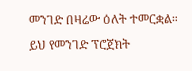መንገድ በዛሬው ዕለት ተመርቋል።
ይህ የመንገድ ፕሮጀክት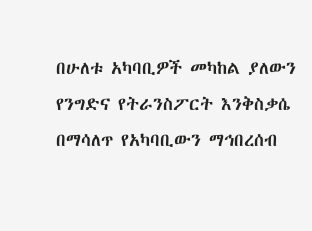በሁለቱ አካባቢዎች መካከል ያለውን የንግድና የትራንስፖርት እንቅስቃሴ በማሳለጥ የአካባቢውን ማኅበረሰብ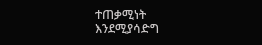ተጠቃሚነት እንደሚያሳድግ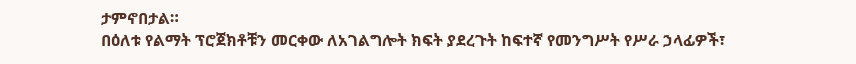ታምኖበታል።
በዕለቱ የልማት ፕሮጀክቶቹን መርቀው ለአገልግሎት ክፍት ያደረጉት ከፍተኛ የመንግሥት የሥራ ኃላፊዎች፣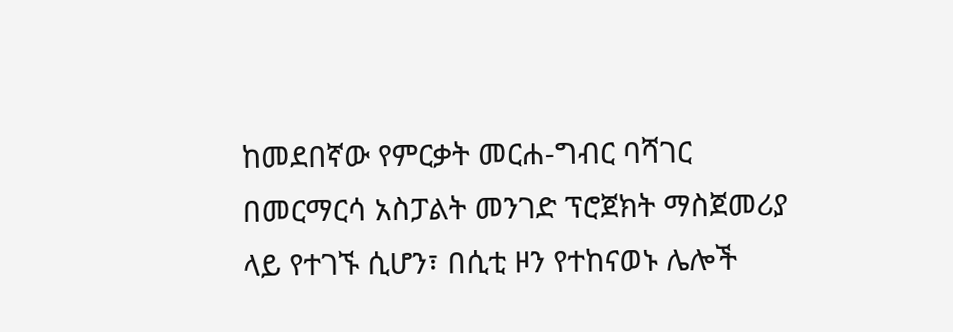ከመደበኛው የምርቃት መርሐ-ግብር ባሻገር በመርማርሳ አስፓልት መንገድ ፕሮጀክት ማስጀመሪያ ላይ የተገኙ ሲሆን፣ በሲቲ ዞን የተከናወኑ ሌሎች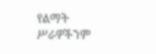የልማት ሥራዎችንም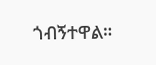ጎብኝተዋል።